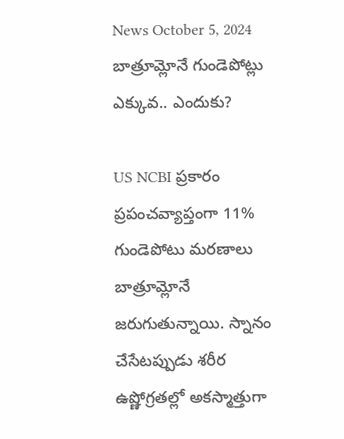News October 5, 2024
బాత్రూమ్లోనే గుండెపోట్లు ఎక్కువ.. ఎందుకు?

US NCBI ప్రకారం ప్రపంచవ్యాప్తంగా 11% గుండెపోటు మరణాలు బాత్రూమ్లోనే జరుగుతున్నాయి. స్నానం చేసేటప్పుడు శరీర ఉష్ణోగ్రతల్లో అకస్మాత్తుగా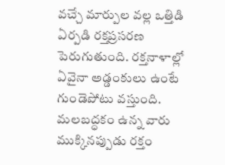వచ్చే మార్పుల వల్ల ఒత్తిడి ఏర్పడి రక్తప్రసరణ పెరుగుతుంది. రక్తనాళాల్లో ఏవైనా అడ్డంకులు ఉంటే గుండెపోటు వస్తుంది. మలబద్ధకం ఉన్న వారు ముక్కినప్పుడు రక్తం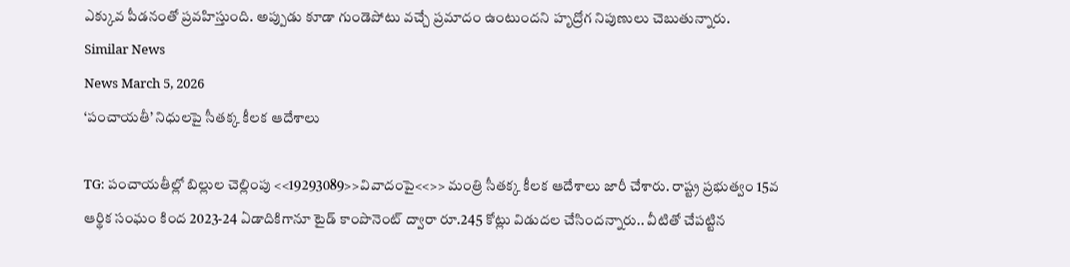ఎక్కువ పీడనంతో ప్రవహిస్తుంది. అప్పుడు కూడా గుండెపోటు వచ్చే ప్రమాదం ఉంటుందని హృద్రోగ నిపుణులు చెబుతున్నారు.
Similar News
News March 5, 2026
‘పంచాయతీ’ నిధులపై సీతక్క కీలక ఆదేశాలు

TG: పంచాయతీల్లో బిల్లుల చెల్లింపు <<19293089>>వివాదంపై<<>> మంత్రి సీతక్క కీలక ఆదేశాలు జారీ చేశారు. రాష్ట్ర ప్రభుత్వం 15వ ఆర్థిక సంఘం కింద 2023-24 ఏడాదికిగానూ టైడ్ కాంపొనెంట్ ద్వారా రూ.245 కోట్లు విడుదల చేసిందన్నారు.. వీటితో చేపట్టిన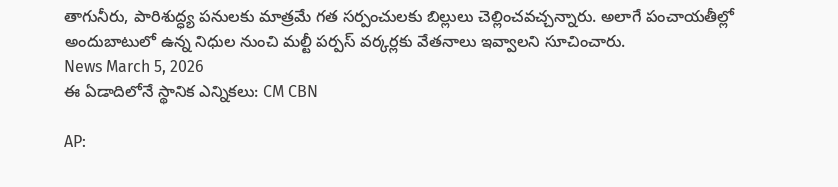తాగునీరు, పారిశుద్ధ్య పనులకు మాత్రమే గత సర్పంచులకు బిల్లులు చెల్లించవచ్చన్నారు. అలాగే పంచాయతీల్లో అందుబాటులో ఉన్న నిధుల నుంచి మల్టీ పర్పస్ వర్కర్లకు వేతనాలు ఇవ్వాలని సూచించారు.
News March 5, 2026
ఈ ఏడాదిలోనే స్థానిక ఎన్నికలు: CM CBN

AP: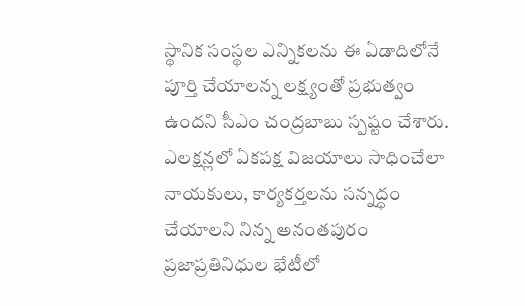స్థానిక సంస్థల ఎన్నికలను ఈ ఏడాదిలోనే పూర్తి చేయాలన్న లక్ష్యంతో ప్రభుత్వం ఉందని సీఎం చంద్రబాబు స్పష్టం చేశారు. ఎలక్షన్లలో ఏకపక్ష విజయాలు సాధించేలా నాయకులు, కార్యకర్తలను సన్నద్ధం చేయాలని నిన్న అనంతపురం ప్రజాప్రతినిధుల భేటీలో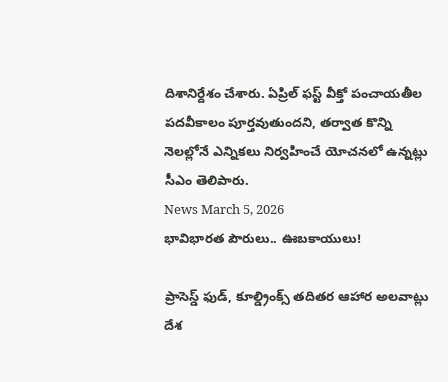దిశానిర్దేశం చేశారు. ఏప్రిల్ ఫస్ట్ వీక్తో పంచాయతీల పదవీకాలం పూర్తవుతుందని, తర్వాత కొన్ని నెలల్లోనే ఎన్నికలు నిర్వహించే యోచనలో ఉన్నట్లు సీఎం తెలిపారు.
News March 5, 2026
భావిభారత పౌరులు.. ఊబకాయులు!

ప్రాసెస్డ్ ఫుడ్, కూల్డ్రింక్స్ తదితర ఆహార అలవాట్లు దేశ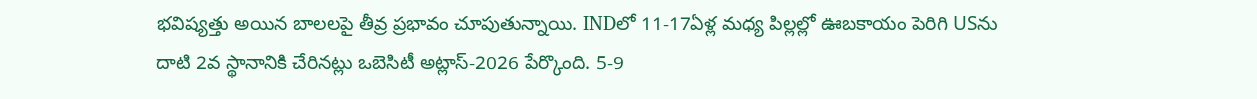భవిష్యత్తు అయిన బాలలపై తీవ్ర ప్రభావం చూపుతున్నాయి. INDలో 11-17ఏళ్ల మధ్య పిల్లల్లో ఊబకాయం పెరిగి USను దాటి 2వ స్థానానికి చేరినట్లు ఒబెసిటీ అట్లాస్-2026 పేర్కొంది. 5-9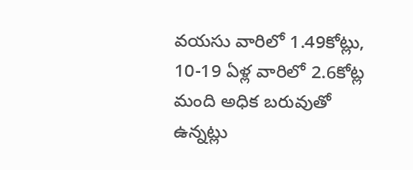వయసు వారిలో 1.49కోట్లు, 10-19 ఏళ్ల వారిలో 2.6కోట్ల మంది అధిక బరువుతో ఉన్నట్లు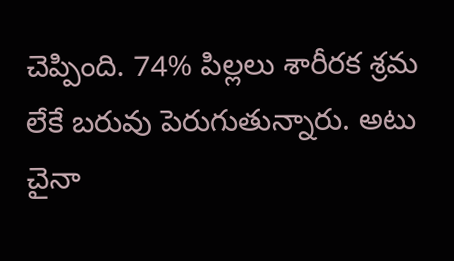చెప్పింది. 74% పిల్లలు శారీరక శ్రమ లేకే బరువు పెరుగుతున్నారు. అటు చైనా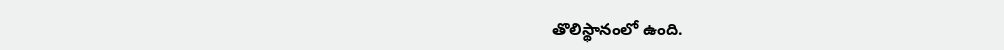తొలిస్థానంలో ఉంది.